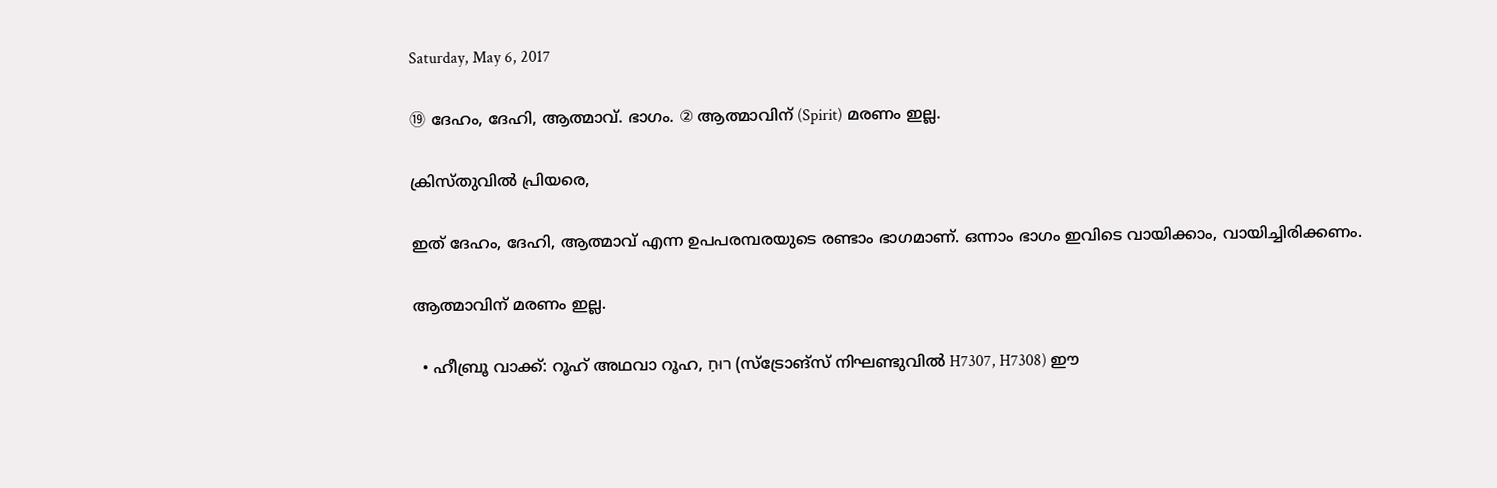Saturday, May 6, 2017

⑲ ദേഹം, ദേഹി, ആത്മാവ്. ഭാഗം. ② ആത്മാവിന് (Spirit) മരണം ഇല്ല.

ക്രിസ്തുവിൽ പ്രിയരെ,

ഇത് ദേഹം, ദേഹി, ആത്മാവ് എന്ന ഉപപരമ്പരയുടെ രണ്ടാം ഭാഗമാണ്. ഒന്നാം ഭാഗം ഇവിടെ വായിക്കാം, വായിച്ചിരിക്കണം.

ആത്മാവിന് മരണം ഇല്ല.

  • ഹീബ്രൂ വാക്ക്: റൂഹ് അഥവാ റൂഹ, רוּחַ (സ്ട്രോങ്സ് നിഘണ്ടുവിൽ H7307, H7308) ഈ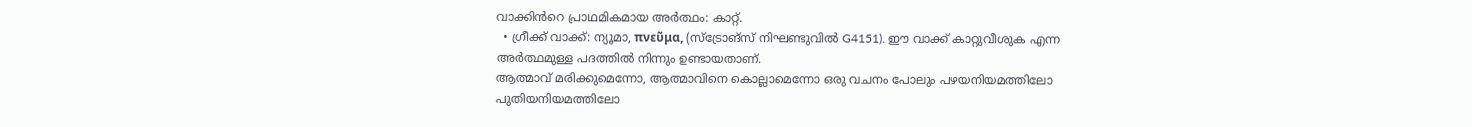വാക്കിൻറെ പ്രാഥമികമായ അർത്ഥം: കാറ്റ്.
  • ഗ്രീക്ക് വാക്ക്: ന്യൂമാ, πνεῦμα, (സ്ട്രോങ്സ് നിഘണ്ടുവിൽ G4151). ഈ വാക്ക് കാറ്റുവീശുക എന്ന അർത്ഥമുള്ള പദത്തിൽ നിന്നും ഉണ്ടായതാണ്.
ആത്മാവ് മരിക്കുമെന്നോ, ആത്മാവിനെ കൊല്ലാമെന്നോ ഒരു വചനം പോലും പഴയനിയമത്തിലോ പുതിയനിയമത്തിലോ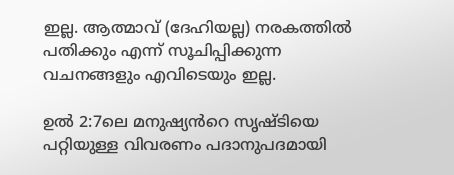ഇല്ല. ആത്മാവ് (ദേഹിയല്ല) നരകത്തിൽ പതിക്കും എന്ന് സൂചിപ്പിക്കുന്ന വചനങ്ങളും എവിടെയും ഇല്ല.

ഉൽ 2:7ലെ മനുഷ്യൻറെ സൃഷ്ടിയെ പറ്റിയുള്ള വിവരണം പദാനുപദമായി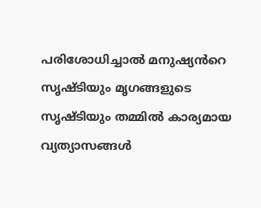പരിശോധിച്ചാൽ മനുഷ്യൻറെ സൃഷ്ടിയും മൃഗങ്ങളുടെ സൃഷ്ടിയും തമ്മിൽ കാര്യമായ വ്യത്യാസങ്ങൾ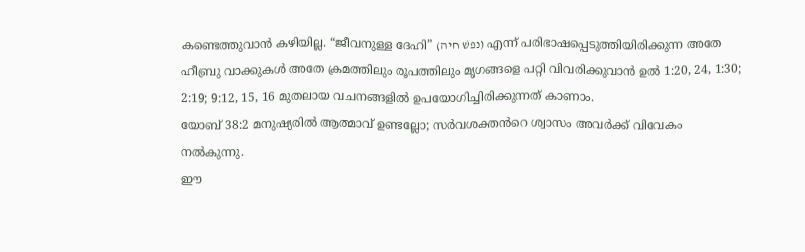കണ്ടെത്തുവാൻ കഴിയില്ല. “ജീവനുള്ള ദേഹി” (נפשׁ חיה) എന്ന് പരിഭാഷപ്പെടുത്തിയിരിക്കുന്ന അതേ ഹീബ്രു വാക്കുകൾ അതേ ക്രമത്തിലും രൂപത്തിലും മൃഗങ്ങളെ പറ്റി വിവരിക്കുവാൻ ഉൽ 1:20, 24, 1:30; 2:19; 9:12, 15, 16 മുതലായ വചനങ്ങളിൽ ഉപയോഗിച്ചിരിക്കുന്നത് കാണാം.
യോബ് 38:2 മനുഷ്യരിൽ ആത്മാവ് ഉണ്ടല്ലോ; സർവശക്തൻറെ ശ്വാസം അവർക്ക് വിവേകം നൽകുന്നു.
ഈ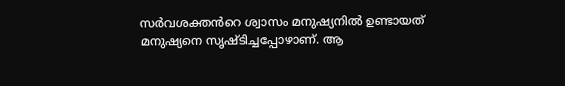സർവശക്തൻറെ ശ്വാസം മനുഷ്യനിൽ ഉണ്ടായത് മനുഷ്യനെ സൃഷ്ടിച്ചപ്പോഴാണ്. ആ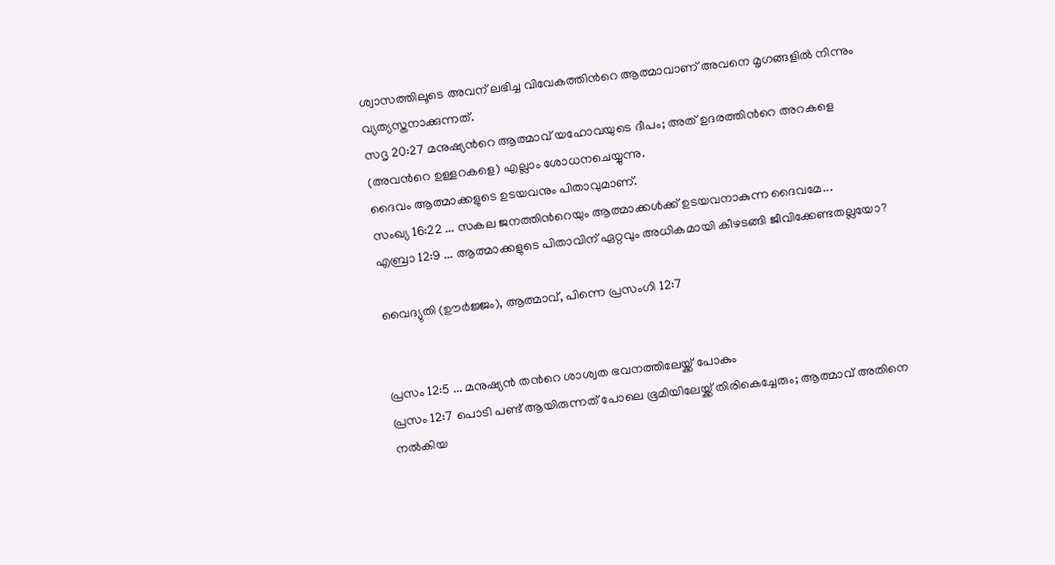ശ്വാസത്തിലൂടെ അവന് ലഭിച്ച വിവേകത്തിൻറെ ആത്മാവാണ് അവനെ മൃഗങ്ങളിൽ നിന്നും വ്യത്യസ്തനാക്കുന്നത്.
സദൃ 20:27 മനുഷ്യൻറെ ആത്മാവ് യഹോവയുടെ ദീപം; അത് ഉദരത്തിൻറെ അറകളെ (അവൻറെ ഉള്ളറകളെ) എല്ലാം ശോധനചെയ്യുന്നു.
ദൈവം ആത്മാക്കളുടെ ഉടയവനും പിതാവുമാണ്.
സംഖ്യ 16:22 ... സകല ജനത്തിൻറെയും ആത്മാക്കൾക്ക് ഉടയവനാകുന്ന ദൈവമേ...
എബ്രാ 12:9 ... ആത്മാക്കളുടെ പിതാവിന് ഏറ്റവും അധികമായി കീഴടങ്ങി ജീവിക്കേണ്ടതല്ലയോ?

വൈദ്യുതി (ഊര്‍ജ്ജം), ആത്മാവ്, പിന്നെ പ്രസംഗി 12:7


പ്രസം 12:5 ... മനുഷ്യൻ തൻറെ ശാശ്വത ഭവനത്തിലേയ്ക്ക് പോകും
പ്രസം 12:7 പൊടി പണ്ട് ആയിരുന്നത് പോലെ ഭൂമിയിലേയ്ക്ക് തിരികെച്ചേരും; ആത്മാവ് അതിനെ നൽകിയ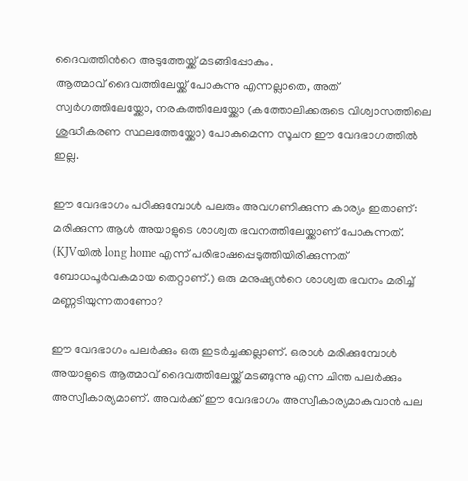ദൈവത്തിൻറെ അടുത്തേയ്ക്ക് മടങ്ങിപ്പോകും.
ആത്മാവ് ദൈവത്തിലേയ്ക്ക് പോകുന്നു എന്നല്ലാതെ, അത് സ്വർഗത്തിലേയ്ക്കോ, നരകത്തിലേയ്ക്കോ (കത്തോലിക്കരുടെ വിശ്വാസത്തിലെ ശുദ്ധീകരണ സ്ഥലത്തേയ്ക്കോ) പോകുമെന്ന സൂചന ഈ വേദഭാഗത്തിൽ ഇല്ല.

ഈ വേദഭാഗം പഠിക്കുമ്പോൾ പലരും അവഗണിക്കുന്ന കാര്യം ഇതാണ്: മരിക്കുന്ന ആൾ അയാളുടെ ശാശ്വത ഭവനത്തിലേയ്ക്കാണ് പോകുന്നത്. (KJVയിൽ long home എന്ന് പരിഭാഷപ്പെടുത്തിയിരിക്കുന്നത് ബോധപൂർവകമായ തെറ്റാണ്.) ഒരു മനുഷ്യൻറെ ശാശ്വത ഭവനം മരിച്ച് മണ്ണടിയുന്നതാണോ?

ഈ വേദഭാഗം പലർക്കും ഒരു ഇടർച്ചക്കല്ലാണ്. ഒരാൾ മരിക്കുമ്പോൾ അയാളുടെ ആത്മാവ് ദൈവത്തിലേയ്ക്ക് മടങ്ങുന്നു എന്ന ചിന്ത പലർക്കും അസ്വീകാര്യമാണ്. അവർക്ക് ഈ വേദഭാഗം അസ്വീകാര്യമാകുവാൻ പല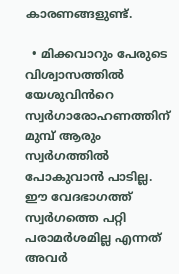കാരണങ്ങളുണ്ട്.

  • മിക്കവാറും പേരുടെ വിശ്വാസത്തിൽ യേശുവിൻറെ സ്വർഗാരോഹണത്തിന് മുമ്പ് ആരും സ്വർഗത്തിൽ പോകുവാൻ പാടില്ല. ഈ വേദഭാഗത്ത് സ്വർഗത്തെ പറ്റി പരാമർശമില്ല എന്നത് അവർ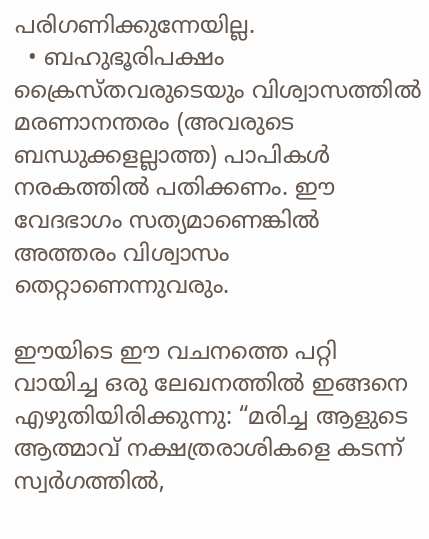പരിഗണിക്കുന്നേയില്ല.
  • ബഹുഭൂരിപക്ഷം ക്രൈസ്തവരുടെയും വിശ്വാസത്തിൽ മരണാനന്തരം (അവരുടെ ബന്ധുക്കളല്ലാത്ത) പാപികൾ നരകത്തിൽ പതിക്കണം. ഈ വേദഭാഗം സത്യമാണെങ്കിൽ അത്തരം വിശ്വാസം തെറ്റാണെന്നുവരും.

ഈയിടെ ഈ വചനത്തെ പറ്റി വായിച്ച ഒരു ലേഖനത്തിൽ ഇങ്ങനെ എഴുതിയിരിക്കുന്നു: “മരിച്ച ആളുടെ ആത്മാവ് നക്ഷത്രരാശികളെ കടന്ന് സ്വർഗത്തിൽ,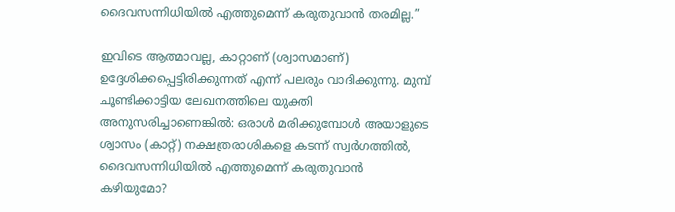ദൈവസന്നിധിയിൽ എത്തുമെന്ന് കരുതുവാൻ തരമില്ല.”

ഇവിടെ ആത്മാവല്ല, കാറ്റാണ് (ശ്വാസമാണ്) ഉദ്ദേശിക്കപ്പെട്ടിരിക്കുന്നത് എന്ന് പലരും വാദിക്കുന്നു. മുമ്പ് ചൂണ്ടിക്കാട്ടിയ ലേഖനത്തിലെ യുക്തി അനുസരിച്ചാണെങ്കിൽ: ഒരാൾ മരിക്കുമ്പോൾ അയാളുടെ ശ്വാസം (കാറ്റ്) നക്ഷത്രരാശികളെ കടന്ന് സ്വർഗത്തിൽ, ദൈവസന്നിധിയിൽ എത്തുമെന്ന് കരുതുവാൻ കഴിയുമോ?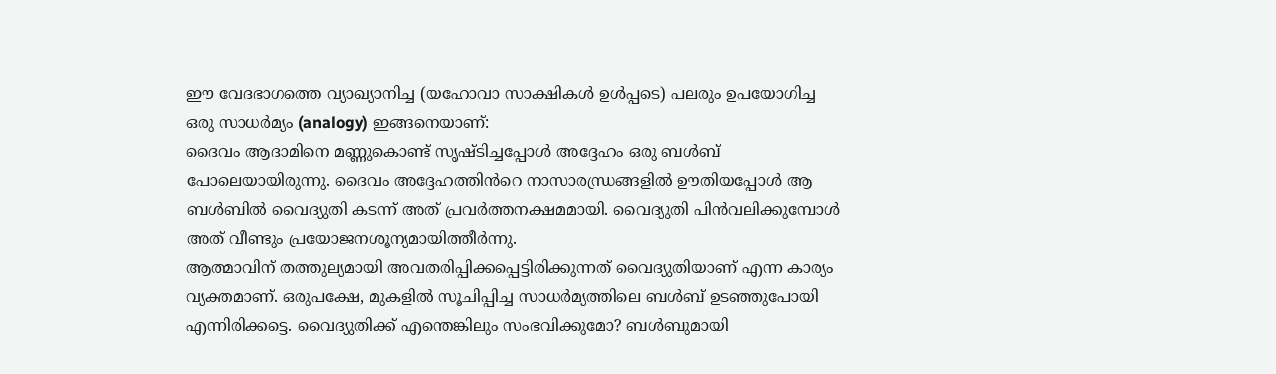ഈ വേദഭാഗത്തെ വ്യാഖ്യാനിച്ച (യഹോവാ സാക്ഷികൾ ഉൾപ്പടെ) പലരും ഉപയോഗിച്ച ഒരു സാധര്‍മ്യം (analogy) ഇങ്ങനെയാണ്:
ദൈവം ആദാമിനെ മണ്ണുകൊണ്ട് സൃഷ്ടിച്ചപ്പോൾ അദ്ദേഹം ഒരു ബൾബ് പോലെയായിരുന്നു. ദൈവം അദ്ദേഹത്തിൻറെ നാസാരന്ധ്രങ്ങളിൽ ഊതിയപ്പോൾ ആ ബൾബിൽ വൈദ്യുതി കടന്ന് അത് പ്രവർത്തനക്ഷമമായി. വൈദ്യുതി പിൻവലിക്കുമ്പോൾ അത് വീണ്ടും പ്രയോജനശൂന്യമായിത്തീർന്നു.
ആത്മാവിന് തത്തുല്യമായി അവതരിപ്പിക്കപ്പെട്ടിരിക്കുന്നത് വൈദ്യുതിയാണ് എന്ന കാര്യം വ്യക്തമാണ്. ഒരുപക്ഷേ, മുകളിൽ സൂചിപ്പിച്ച സാധർമ്യത്തിലെ ബൾബ് ഉടഞ്ഞുപോയി എന്നിരിക്കട്ടെ. വൈദ്യുതിക്ക് എന്തെങ്കിലും സംഭവിക്കുമോ? ബൾബുമായി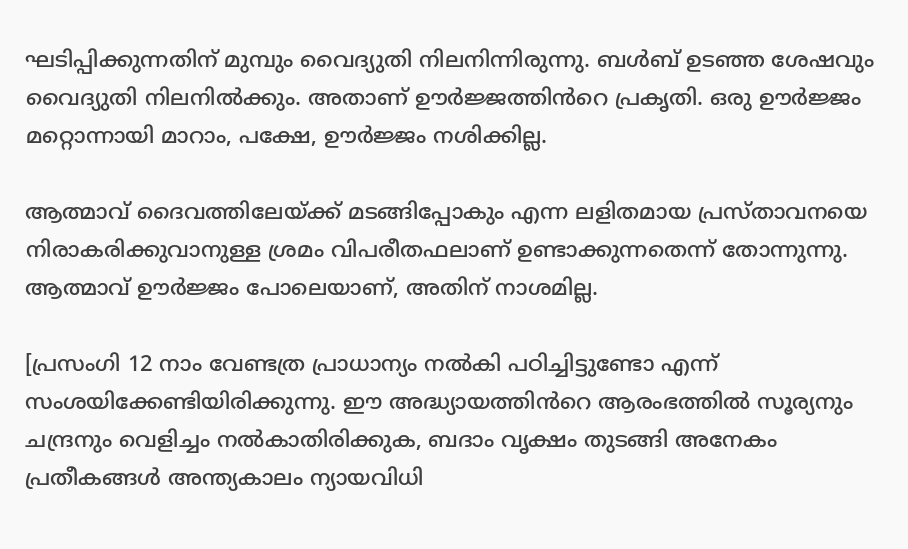ഘടിപ്പിക്കുന്നതിന് മുമ്പും വൈദ്യുതി നിലനിന്നിരുന്നു. ബൾബ് ഉടഞ്ഞ ശേഷവും വൈദ്യുതി നിലനിൽക്കും. അതാണ് ഊർജ്ജത്തിൻറെ പ്രകൃതി. ഒരു ഊർജ്ജം മറ്റൊന്നായി മാറാം, പക്ഷേ, ഊർജ്ജം നശിക്കില്ല.

ആത്മാവ് ദൈവത്തിലേയ്ക്ക് മടങ്ങിപ്പോകും എന്ന ലളിതമായ പ്രസ്താവനയെ നിരാകരിക്കുവാനുള്ള ശ്രമം വിപരീതഫലാണ് ഉണ്ടാക്കുന്നതെന്ന് തോന്നുന്നു. ആത്മാവ് ഊർജ്ജം പോലെയാണ്, അതിന് നാശമില്ല.

[പ്രസംഗി 12 നാം വേണ്ടത്ര പ്രാധാന്യം നൽകി പഠിച്ചിട്ടുണ്ടോ എന്ന് സംശയിക്കേണ്ടിയിരിക്കുന്നു. ഈ അദ്ധ്യായത്തിൻറെ ആരംഭത്തിൽ സൂര്യനും ചന്ദ്രനും വെളിച്ചം നൽകാതിരിക്കുക, ബദാം വൃക്ഷം തുടങ്ങി അനേകം പ്രതീകങ്ങൾ അന്ത്യകാലം ന്യായവിധി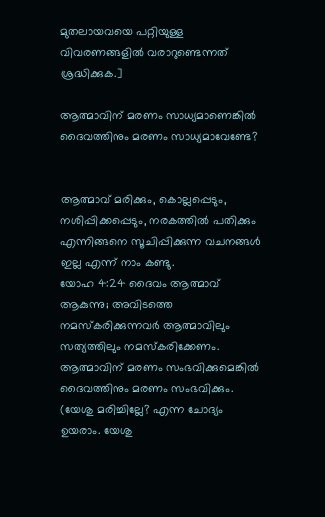മുതലായവയെ പറ്റിയുള്ള വിവരണങ്ങളിൽ വരാറുണ്ടെന്നത് ശ്രദ്ധിക്കുക.]

ആത്മാവിന് മരണം സാധ്യമാണെങ്കിൽ ദൈവത്തിനും മരണം സാധ്യമാവേണ്ടേ?


ആത്മാവ് മരിക്കും, കൊല്ലപ്പെടും, നശിപ്പിക്കപ്പെടും, നരകത്തിൽ പതിക്കും എന്നിങ്ങനെ സൂചിപ്പിക്കുന്ന വചനങ്ങൾ ഇല്ല എന്ന് നാം കണ്ടു.
യോഹ 4:24 ദൈവം ആത്മാവ് ആകുന്നു; അവിടത്തെ നമസ്കരിക്കുന്നവര്‍ ആത്മാവിലും സത്യത്തിലും നമസ്കരിക്കേണം.
ആത്മാവിന് മരണം സംഭവിക്കുമെങ്കിൽ ദൈവത്തിനും മരണം സംഭവിക്കും. (യേശു മരിച്ചില്ലേ? എന്ന ചോദ്യം ഉയരാം. യേശു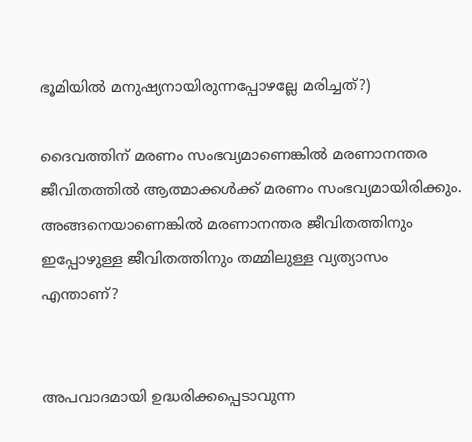ഭൂമിയിൽ മനുഷ്യനായിരുന്നപ്പോഴല്ലേ മരിച്ചത്?)

ദൈവത്തിന് മരണം സംഭവ്യമാണെങ്കിൽ മരണാനന്തര ജീവിതത്തിൽ ആത്മാക്കൾക്ക് മരണം സംഭവ്യമായിരിക്കും. അങ്ങനെയാണെങ്കിൽ മരണാനന്തര ജീവിതത്തിനും ഇപ്പോഴുള്ള ജീവിതത്തിനും തമ്മിലുള്ള വ്യത്യാസം എന്താണ്?


അപവാദമായി ഉദ്ധരിക്കപ്പെടാവുന്ന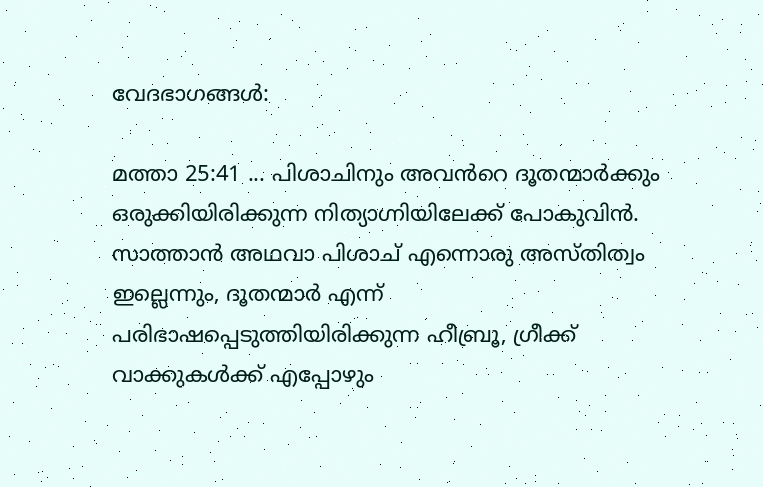വേദഭാഗങ്ങൾ:

മത്താ 25:41 ... പിശാചിനും അവൻറെ ദൂതന്മാർക്കും ഒരുക്കിയിരിക്കുന്ന നിത്യാഗ്നിയിലേക്ക് പോകുവിൻ.
സാത്താൻ അഥവാ പിശാച് എന്നൊരു അസ്‌തിത്വം ഇല്ലെന്നും, ദൂതന്മാർ എന്ന് പരിഭാഷപ്പെടുത്തിയിരിക്കുന്ന ഹീബ്രൂ, ഗ്രീക്ക് വാക്കുകൾക്ക് എപ്പോഴും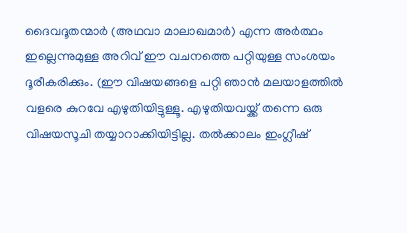ദൈവദൂതന്മാർ (അഥവാ മാലാഖമാർ) എന്ന അർത്ഥം ഇല്ലെന്നുമുള്ള അറിവ് ഈ വചനത്തെ പറ്റിയുള്ള സംശയം ദൂരീകരിക്കും. (ഈ വിഷയങ്ങളെ പറ്റി ഞാൻ മലയാളത്തിൽ വളരെ കുറവേ എഴുതിയിട്ടുള്ളൂ. എഴുതിയവയ്ക്ക് തന്നെ ഒരു വിഷയസൂചി തയ്യാറാക്കിയിട്ടില്ല. തൽക്കാലം ഇംഗ്ലീഷ്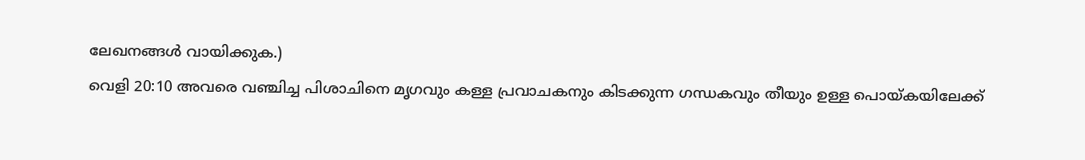ലേഖനങ്ങൾ വായിക്കുക.)
വെളി 20:10 അവരെ വഞ്ചിച്ച പിശാചിനെ മൃഗവും കള്ള പ്രവാചകനും കിടക്കുന്ന ഗന്ധകവും തീയും ഉള്ള പൊയ്കയിലേക്ക്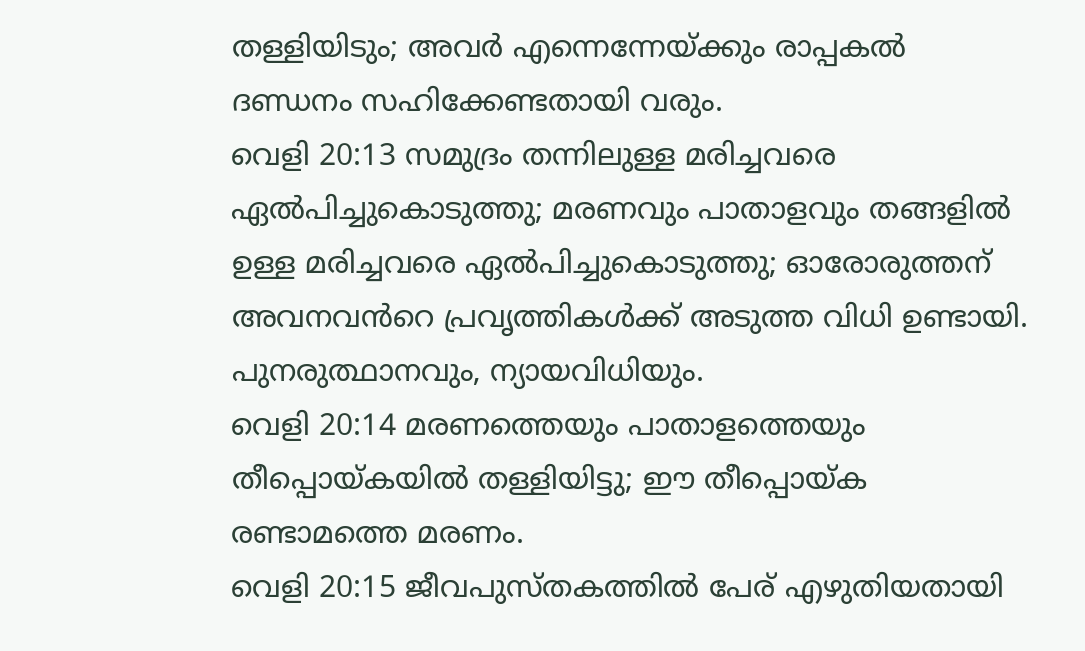തള്ളിയിടും; അവർ എന്നെന്നേയ്ക്കും രാപ്പകൽ ദണ്ഡനം സഹിക്കേണ്ടതായി വരും.
വെളി 20:13 സമുദ്രം തന്നിലുള്ള മരിച്ചവരെ ഏൽപിച്ചുകൊടുത്തു; മരണവും പാതാളവും തങ്ങളിൽ ഉള്ള മരിച്ചവരെ ഏൽപിച്ചുകൊടുത്തു; ഓരോരുത്തന് അവനവൻറെ പ്രവൃത്തികൾക്ക് അടുത്ത വിധി ഉണ്ടായി.  പുനരുത്ഥാനവും, ന്യായവിധിയും.
വെളി 20:14 മരണത്തെയും പാതാളത്തെയും തീപ്പൊയ്കയിൽ തള്ളിയിട്ടു; ഈ തീപ്പൊയ്ക രണ്ടാമത്തെ മരണം.
വെളി 20:15 ജീവപുസ്തകത്തിൽ പേര് എഴുതിയതായി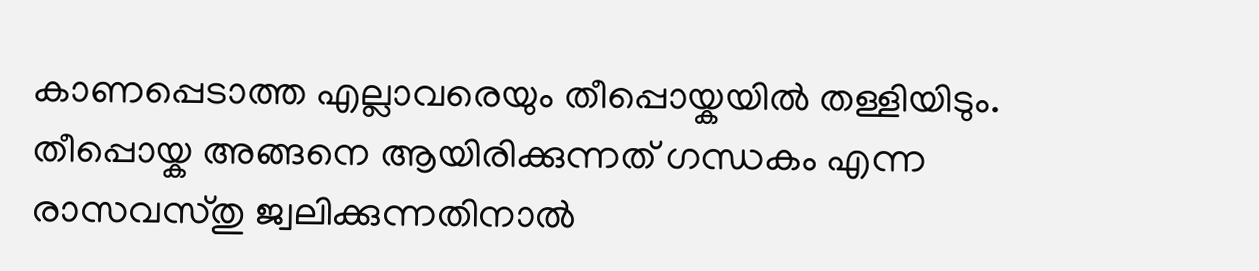കാണപ്പെടാത്ത എല്ലാവരെയും തീപ്പൊയ്കയിൽ തള്ളിയിടും.
തീപ്പൊയ്ക അങ്ങനെ ആയിരിക്കുന്നത് ഗന്ധകം എന്ന രാസവസ്തു ജ്വലിക്കുന്നതിനാൽ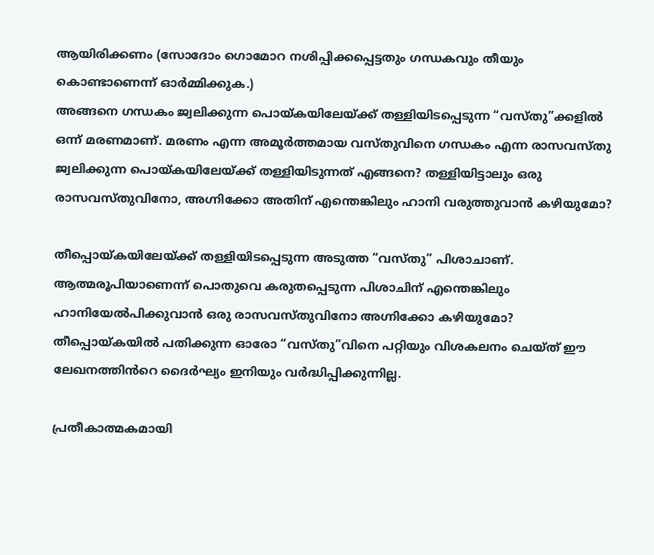ആയിരിക്കണം (സോദോം ഗൊമോറ നശിപ്പിക്കപ്പെട്ടതും ഗന്ധകവും തീയും കൊണ്ടാണെന്ന് ഓർമ്മിക്കുക.)
അങ്ങനെ ഗന്ധകം ജ്വലിക്കുന്ന പൊയ്കയിലേയ്ക്ക് തള്ളിയിടപ്പെടുന്ന “വസ്തു”ക്കളിൽ ഒന്ന് മരണമാണ്. മരണം എന്ന അമൂർത്തമായ വസ്തുവിനെ ഗന്ധകം എന്ന രാസവസ്തു ജ്വലിക്കുന്ന പൊയ്കയിലേയ്ക്ക് തള്ളിയിടുന്നത് എങ്ങനെ? തള്ളിയിട്ടാലും ഒരു രാസവസ്തുവിനോ, അഗ്നിക്കോ അതിന് എന്തെങ്കിലും ഹാനി വരുത്തുവാൻ കഴിയുമോ?

തീപ്പൊയ്കയിലേയ്ക്ക് തള്ളിയിടപ്പെടുന്ന അടുത്ത “വസ്തു” പിശാചാണ്. ആത്മരൂപിയാണെന്ന് പൊതുവെ കരുതപ്പെടുന്ന പിശാചിന് എന്തെങ്കിലും ഹാനിയേൽപിക്കുവാൻ ഒരു രാസവസ്തുവിനോ അഗ്നിക്കോ കഴിയുമോ?
തീപ്പൊയ്കയിൽ പതിക്കുന്ന ഓരോ “വസ്തു”വിനെ പറ്റിയും വിശകലനം ചെയ്ത് ഈ ലേഖനത്തിൻറെ ദൈർഘ്യം ഇനിയും വർദ്ധിപ്പിക്കുന്നില്ല.

പ്രതീകാത്മകമായി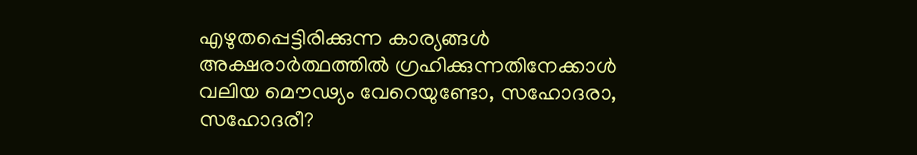എഴുതപ്പെട്ടിരിക്കുന്ന കാര്യങ്ങൾ അക്ഷരാർത്ഥത്തിൽ ഗ്രഹിക്കുന്നതിനേക്കാൾ വലിയ മൌഢ്യം വേറെയുണ്ടോ, സഹോദരാ, സഹോദരീ?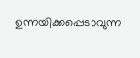ഉന്നയിക്കപ്പെടാവുന്ന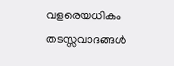വളരെയധികം തടസ്സവാദങ്ങൾ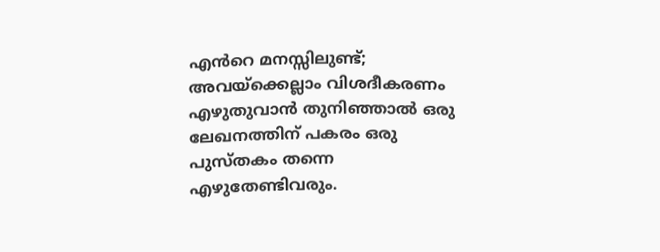എൻറെ മനസ്സിലുണ്ട്; അവയ്ക്കെല്ലാം വിശദീകരണം എഴുതുവാൻ തുനിഞ്ഞാൽ ഒരു ലേഖനത്തിന് പകരം ഒരു പുസ്തകം തന്നെ എഴുതേണ്ടിവരും.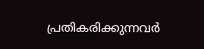പ്രതികരിക്കുന്നവർ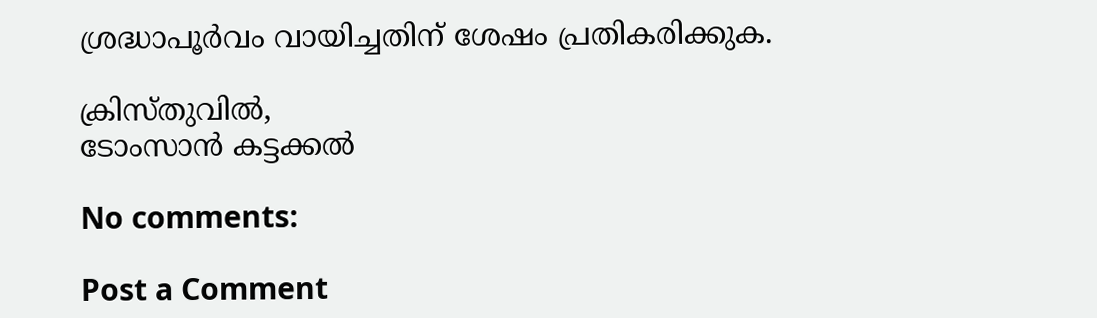ശ്രദ്ധാപൂർവം വായിച്ചതിന് ശേഷം പ്രതികരിക്കുക.

ക്രിസ്തുവിൽ,
ടോംസാൻ കട്ടക്കൽ

No comments:

Post a Comment